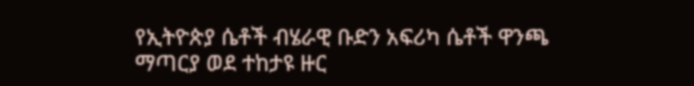የኢትዮጵያ ሴቶች ብሄራዊ ቡድን አፍሪካ ሴቶች ዋንጫ ማጣርያ ወደ ተከታዩ ዙር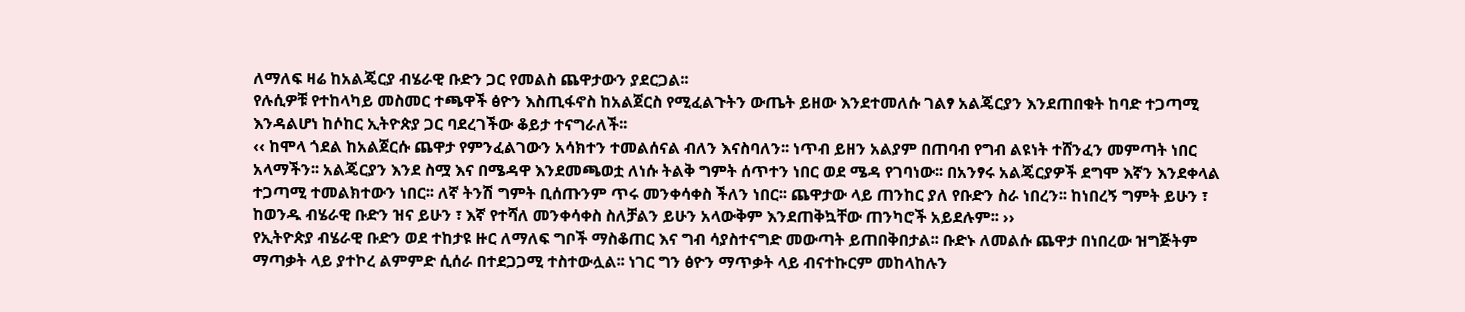ለማለፍ ዛሬ ከአልጄርያ ብሄራዊ ቡድን ጋር የመልስ ጨዋታውን ያደርጋል፡፡
የሉሲዎቹ የተከላካይ መስመር ተጫዋች ፅዮን እስጢፋኖስ ከአልጀርስ የሚፈልጉትን ውጤት ይዘው እንደተመለሱ ገልፃ አልጄርያን እንደጠበቁት ከባድ ተጋጣሚ እንዳልሆነ ከሶከር ኢትዮጵያ ጋር ባደረገችው ቆይታ ተናግራለች፡፡
‹‹ ከሞላ ጎደል ከአልጀርሱ ጨዋታ የምንፈልገውን አሳክተን ተመልሰናል ብለን እናስባለን፡፡ ነጥብ ይዘን አልያም በጠባብ የግብ ልዩነት ተሸንፈን መምጣት ነበር አላማችን፡፡ አልጄርያን እንደ ስሟ እና በሜዳዋ እንደመጫወቷ ለነሱ ትልቅ ግምት ሰጥተን ነበር ወደ ሜዳ የገባነው፡፡ በአንፃሩ አልጄርያዎች ደግሞ እኛን እንደቀላል ተጋጣሚ ተመልክተውን ነበር፡፡ ለኛ ትንሽ ግምት ቢሰጡንም ጥሩ መንቀሳቀስ ችለን ነበር፡፡ ጨዋታው ላይ ጠንከር ያለ የቡድን ስራ ነበረን፡፡ ከነበረኝ ግምት ይሁን ፣ ከወንዱ ብሄራዊ ቡድን ዝና ይሁን ፣ እኛ የተሻለ መንቀሳቀስ ስለቻልን ይሁን አላውቅም እንደጠቅኳቸው ጠንካሮች አይደሉም፡፡ ››
የኢትዮጵያ ብሄራዊ ቡድን ወደ ተከታዩ ዙር ለማለፍ ግቦች ማስቆጠር እና ግብ ሳያስተናግድ መውጣት ይጠበቅበታል፡፡ ቡድኑ ለመልሱ ጨዋታ በነበረው ዝግጅትም ማጣቃት ላይ ያተኮረ ልምምድ ሲሰራ በተደጋጋሚ ተስተውሏል፡፡ ነገር ግን ፅዮን ማጥቃት ላይ ብናተኩርም መከላከሉን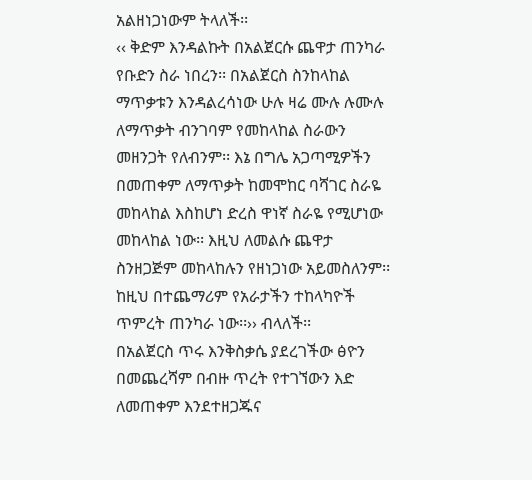አልዘነጋነውም ትላለች፡፡
‹‹ ቅድም እንዳልኩት በአልጀርሱ ጨዋታ ጠንካራ የቡድን ስራ ነበረን፡፡ በአልጀርስ ስንከላከል ማጥቃቱን እንዳልረሳነው ሁሉ ዛሬ ሙሉ ሉሙሉ ለማጥቃት ብንገባም የመከላከል ስራውን መዘንጋት የለብንም፡፡ እኔ በግሌ አጋጣሚዎችን በመጠቀም ለማጥቃት ከመሞከር ባሻገር ስራዬ መከላከል እስከሆነ ድረስ ዋነኛ ስራዬ የሚሆነው መከላከል ነው፡፡ እዚህ ለመልሱ ጨዋታ ስንዘጋጅም መከላከሉን የዘነጋነው አይመስለንም፡፡ ከዚህ በተጨማሪም የአራታችን ተከላካዮች ጥምረት ጠንካራ ነው፡፡›› ብላለች፡፡
በአልጀርስ ጥሩ እንቅስቃሴ ያደረገችው ፅዮን በመጨረሻም በብዙ ጥረት የተገኘውን እድ ለመጠቀም እንደተዘጋጁና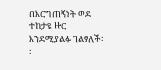በእርግጠኝነት ወደ ተከታዩ ዙር እንደሚያልፉ ገልፃለች፡፡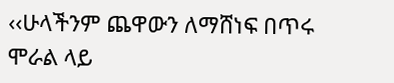‹‹ሁላችንም ጨዋውን ለማሸነፍ በጥሩ ሞራል ላይ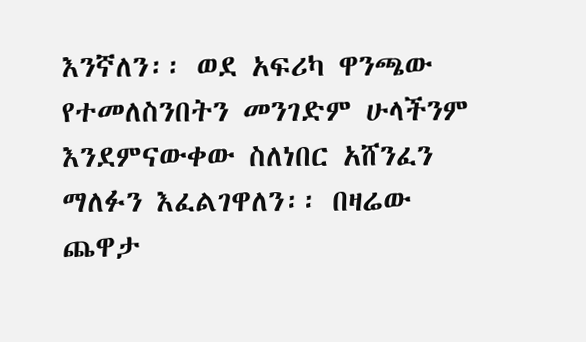እንኛለን፡፡ ወደ አፍሪካ ዋንጫው የተመለስንበትን መንገድም ሁላችንም እንደምናውቀው ስለነበር አሸንፈን ማለፉን እፈልገዋለን፡፡ በዛሬው ጨዋታ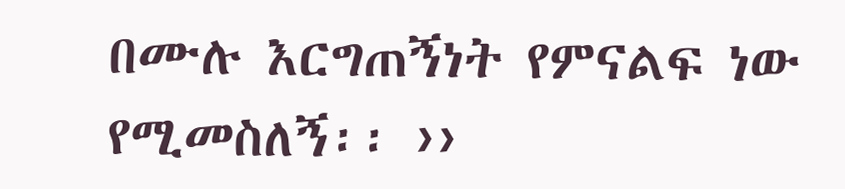በሙሉ እርግጠኝነት የምናልፍ ነው የሚመስለኝ፡፡ ››